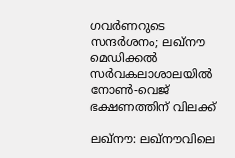ഗവർണറുടെ സന്ദർശനം; ലഖ്നൗ മെഡിക്കൽ സർവകലാശാലയിൽ നോൺ-വെജ് ഭക്ഷണത്തിന് വിലക്ക്

ലഖ്നൗ: ലഖ്നൗവിലെ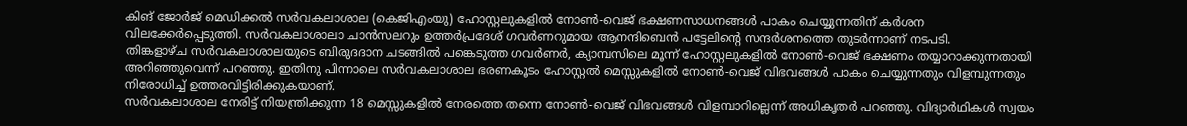കിങ് ജോർജ് മെഡിക്കൽ സർവകലാശാല (കെജിഎംയു) ഹോസ്റ്റലുകളിൽ നോൺ-വെജ് ഭക്ഷണസാധനങ്ങൾ പാകം ചെയ്യുന്നതിന് കർശന വിലക്കേർപ്പെടുത്തി. സർവകലാശാലാ ചാൻസലറും ഉത്തർപ്രദേശ് ഗവർണറുമായ ആനന്ദിബെൻ പട്ടേലിന്റെ സന്ദർശനത്തെ തുടർന്നാണ് നടപടി.
തിങ്കളാഴ്ച സർവകലാശാലയുടെ ബിരുദദാന ചടങ്ങിൽ പങ്കെടുത്ത ഗവർണർ, ക്യാമ്പസിലെ മൂന്ന് ഹോസ്റ്റലുകളിൽ നോൺ-വെജ് ഭക്ഷണം തയ്യാറാക്കുന്നതായി അറിഞ്ഞുവെന്ന് പറഞ്ഞു. ഇതിനു പിന്നാലെ സർവകലാശാല ഭരണകൂടം ഹോസ്റ്റൽ മെസ്സുകളിൽ നോൺ-വെജ് വിഭവങ്ങൾ പാകം ചെയ്യുന്നതും വിളമ്പുന്നതും നിരോധിച്ച് ഉത്തരവിട്ടിരിക്കുകയാണ്.
സർവകലാശാല നേരിട്ട് നിയന്ത്രിക്കുന്ന 18 മെസ്സുകളിൽ നേരത്തെ തന്നെ നോൺ-വെജ് വിഭവങ്ങൾ വിളമ്പാറില്ലെന്ന് അധികൃതർ പറഞ്ഞു. വിദ്യാർഥികൾ സ്വയം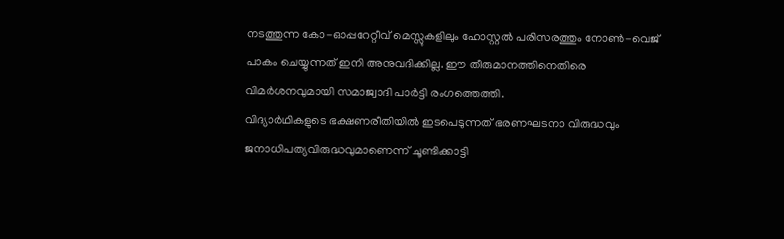നടത്തുന്ന കോ-ഓപ്പറേറ്റീവ് മെസ്സുകളിലും ഹോസ്റ്റൽ പരിസരത്തും നോൺ-വെജ് പാകം ചെയ്യുന്നത് ഇനി അനുവദിക്കില്ല. ഈ തീരുമാനത്തിനെതിരെ വിമർശനവുമായി സമാജ്വാദി പാർട്ടി രംഗത്തെത്തി.
വിദ്യാർഥികളുടെ ഭക്ഷണരീതിയിൽ ഇടപെടുന്നത് ഭരണഘടനാ വിരുദ്ധവും ജനാധിപത്യവിരുദ്ധവുമാണെന്ന് ചൂണ്ടിക്കാട്ടി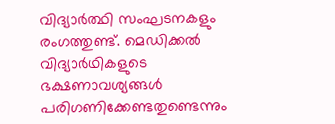വിദ്യാർത്ഥി സംഘടനകളും രംഗത്തുണ്ട്. മെഡിക്കൽ വിദ്യാർഥികളുടെ ഭക്ഷണാവശ്യങ്ങൾ പരിഗണിക്കേണ്ടതുണ്ടെന്നും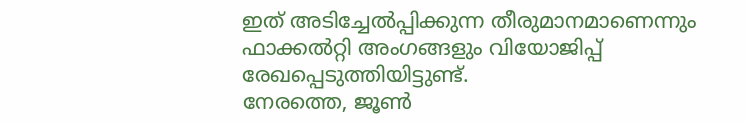ഇത് അടിച്ചേൽപ്പിക്കുന്ന തീരുമാനമാണെന്നും ഫാക്കൽറ്റി അംഗങ്ങളും വിയോജിപ്പ് രേഖപ്പെടുത്തിയിട്ടുണ്ട്.
നേരത്തെ, ജൂൺ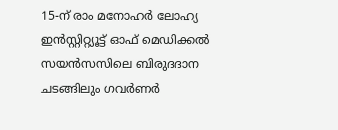15-ന് രാം മനോഹർ ലോഹ്യ ഇൻസ്റ്റിറ്റ്യൂട്ട് ഓഫ് മെഡിക്കൽ സയൻസസിലെ ബിരുദദാന ചടങ്ങിലും ഗവർണർ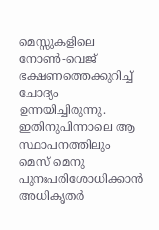മെസ്സുകളിലെ നോൺ-വെജ് ഭക്ഷണത്തെക്കുറിച്ച് ചോദ്യം ഉന്നയിച്ചിരുന്നു. ഇതിനുപിന്നാലെ ആ സ്ഥാപനത്തിലും മെസ് മെനു പുനഃപരിശോധിക്കാൻ അധികൃതർ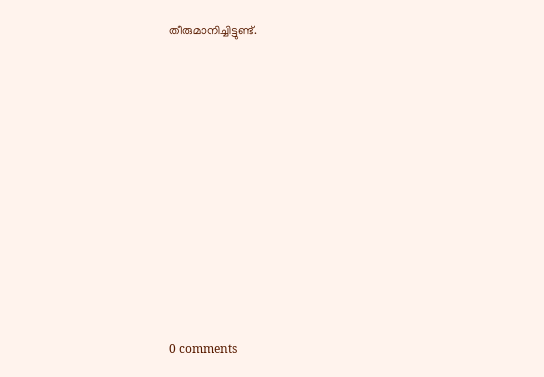തീരുമാനിച്ചിട്ടുണ്ട്.











0 comments